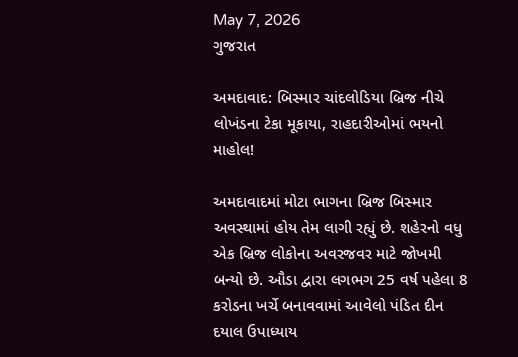May 7, 2026
ગુજરાત

અમદાવાદ: બિસ્માર ચાંદલોડિયા બ્રિજ નીચે લોખંડના ટેકા મૂકાયા, રાહદારીઓમાં ભયનો માહોલ!

અમદાવાદમાં મોટા ભાગના બ્રિજ બિસ્માર અવસ્થામાં હોય તેમ લાગી રહ્યું છે. શહેરનો વધુ એક બ્રિજ લોકોના અવરજવર માટે જોખમી બન્યો છે. ઔડા દ્વારા લગભગ 25 વર્ષ પહેલા 8 કરોડના ખર્ચે બનાવવામાં આવેલો પંડિત દીન દયાલ ઉપાધ્યાય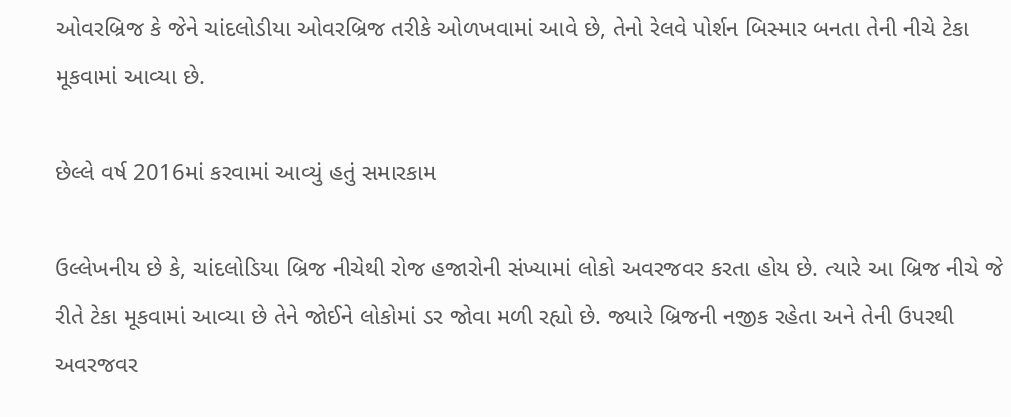ઓવરબ્રિજ કે જેને ચાંદલોડીયા ઓવરબ્રિજ તરીકે ઓળખવામાં આવે છે, તેનો રેલવે પોર્શન બિસ્માર બનતા તેની નીચે ટેકા મૂકવામાં આવ્યા છે.

છેલ્લે વર્ષ 2016માં કરવામાં આવ્યું હતું સમારકામ

ઉલ્લેખનીય છે કે, ચાંદલોડિયા બ્રિજ નીચેથી રોજ હજારોની સંખ્યામાં લોકો અવરજવર કરતા હોય છે. ત્યારે આ બ્રિજ નીચે જે રીતે ટેકા મૂકવામાં આવ્યા છે તેને જોઈને લોકોમાં ડર જોવા મળી રહ્યો છે. જ્યારે બ્રિજની નજીક રહેતા અને તેની ઉપરથી અવરજવર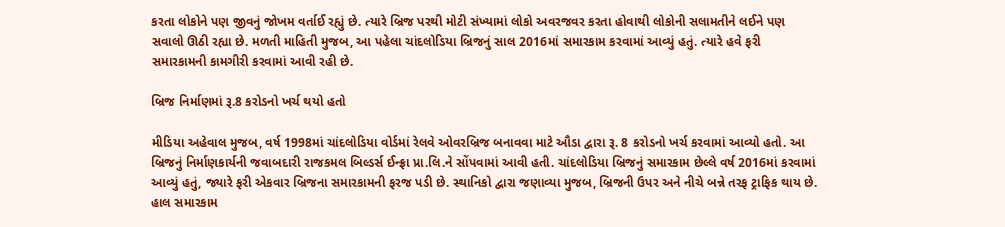કરતા લોકોને પણ જીવનું જોખમ વર્તાઈ રહ્યું છે. ત્યારે બ્રિજ પરથી મોટી સંખ્યામાં લોકો અવરજવર કરતા હોવાથી લોકોની સલામતીને લઈને પણ સવાલો ઊઠી રહ્યા છે. મળતી માહિતી મુજબ, આ પહેલા ચાંદલોડિયા બ્રિજનું સાલ 2016માં સમારકામ કરવામાં આવ્યું હતું. ત્યારે હવે ફરી સમારકામની કામગીરી કરવામાં આવી રહી છે.

બ્રિજ નિર્માણમાં રૂ.8 કરોડનો ખર્ચ થયો હતો

મીડિયા અહેવાલ મુજબ, વર્ષ 1998માં ચાંદલોડિયા વોર્ડમાં રેલવે ઓવરબ્રિજ બનાવવા માટે ઔડા દ્વારા રૂ. 8 કરોડનો ખર્ચ કરવામાં આવ્યો હતો. આ બ્રિજનું નિર્માણકાર્યની જવાબદારી રાજકમલ બિલ્ડર્સ ઈન્ફ્રા પ્રા.લિ.ને સોંપવામાં આવી હતી. ચાંદલોડિયા બ્રિજનું સમારકામ છેલ્લે વર્ષ 2016માં કરવામાં આવ્યું હતું, જ્યારે ફરી એકવાર બ્રિજના સમારકામની ફરજ પડી છે. સ્થાનિકો દ્વારા જણાવ્યા મુજબ, બ્રિજની ઉપર અને નીચે બન્ને તરફ ટ્રાફિક થાય છે. હાલ સમારકામ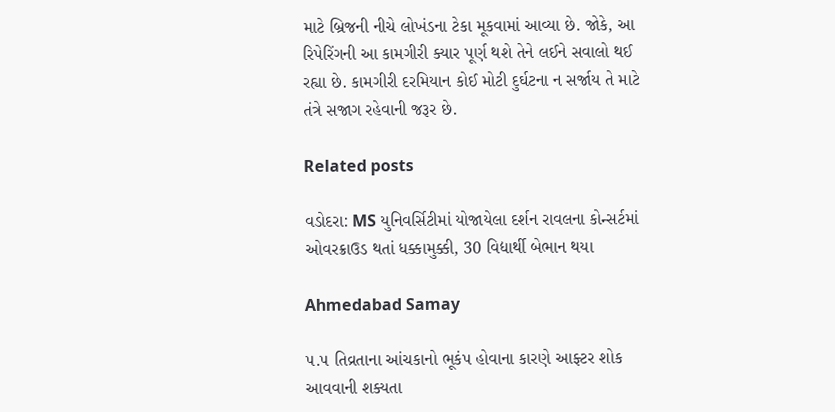માટે બ્રિજની નીચે લોખંડના ટેકા મૂકવામાં આવ્યા છે. જોકે, આ રિપેરિંગની આ કામગીરી ક્યાર પૂર્ણ થશે તેને લઈને સવાલો થઈ રહ્યા છે. કામગીરી દરમિયાન કોઈ મોટી દુર્ઘટના ન સર્જાય તે માટે તંત્રે સજાગ રહેવાની જરૂર છે.

Related posts

વડોદરા: MS યુનિવર્સિટીમાં યોજાયેલા દર્શન રાવલના કોન્સર્ટમાં ઓવરક્રાઉડ થતાં ધક્કામુક્કી, 30 વિદ્યાર્થી બેભાન થયા

Ahmedabad Samay

૫.૫ તિવ્રતાના આંચકાનો ભૂકંપ હોવાના કારણે આફ્ટર શોક આવવાની શક્યતા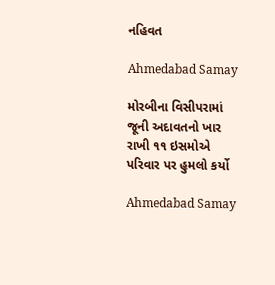નહિવત

Ahmedabad Samay

મોરબીના વિસીપરામાં જૂની અદાવતનો ખાર રાખી ૧૧ ઇસમોએ પરિવાર પર હુમલો કર્યો

Ahmedabad Samay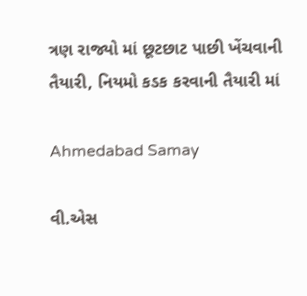ત્રણ રાજ્યો માં છૂટછાટ પાછી ખેંચવાની તૈયારી, નિયમો કડક કરવાની તૈયારી માં

Ahmedabad Samay

વી.એસ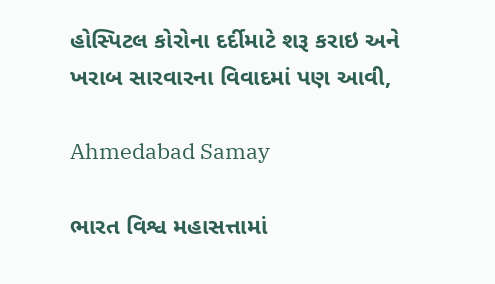હોસ્પિટલ કોરોના દર્દીમાટે શરૂ કરાઇ અને ખરાબ સારવારના વિવાદમાં પણ આવી,

Ahmedabad Samay

ભારત વિશ્વ મહાસત્તામાં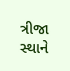ત્રીજા સ્થાને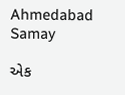Ahmedabad Samay

એક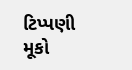ટિપ્પણી મૂકો